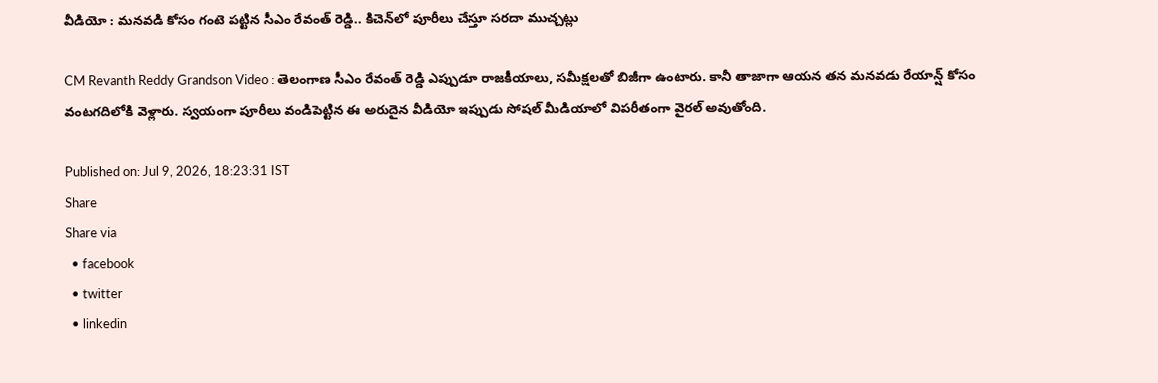వీడియో : మనవడి కోసం గంటె పట్టిన సీఎం రేవంత్ రెడ్డి.. కిచెన్‌లో పూరీలు చేస్తూ సరదా ముచ్చట్లు

CM Revanth Reddy Grandson Video : తెలంగాణ సీఎం రేవంత్ రెడ్డి ఎప్పుడూ రాజకీయాలు, సమీక్షలతో బిజీగా ఉంటారు. కానీ తాజాగా ఆయన తన మనవడు రేయాన్ష్ కోసం వంటగదిలోకి వెళ్లారు. స్వయంగా పూరీలు వండిపెట్టిన ఈ అరుదైన వీడియో ఇప్పుడు సోషల్ మీడియాలో విపరీతంగా వైరల్ అవుతోంది.

Published on: Jul 9, 2026, 18:23:31 IST
Share
Share via
  • facebook
  • twitter
  • linkedin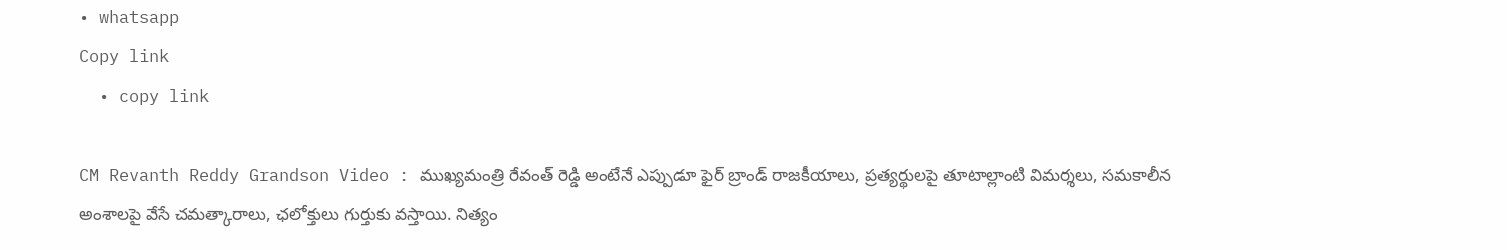• whatsapp
Copy link
  • copy link

CM Revanth Reddy Grandson Video : ముఖ్యమంత్రి రేవంత్ రెడ్డి అంటేనే ఎప్పుడూ ఫైర్ బ్రాండ్ రాజకీయాలు, ప్రత్యర్థులపై తూటాల్లాంటి విమర్శలు, సమకాలీన అంశాలపై వేసే చమత్కారాలు, ఛలోక్తులు గుర్తుకు వస్తాయి. నిత్యం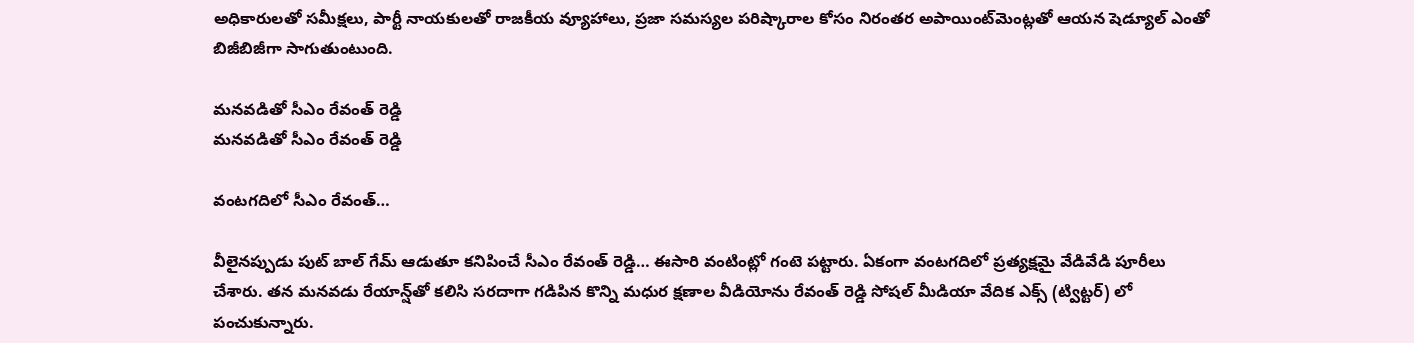అధికారులతో సమీక్షలు, పార్టీ నాయకులతో రాజకీయ వ్యూహాలు, ప్రజా సమస్యల పరిష్కారాల కోసం నిరంతర అపాయింట్‌మెంట్లతో ఆయన షెడ్యూల్ ఎంతో బిజీబిజీగా సాగుతుంటుంది.

మనవడితో సీఎం రేవంత్ రెడ్డి
మనవడితో సీఎం రేవంత్ రెడ్డి

వంటగదిలో సీఎం రేవంత్…

వీలైనప్పుడు పుట్ బాల్ గేమ్ ఆడుతూ కనిపించే సీఎం రేవంత్ రెడ్డి… ఈసారి వంటింట్లో గంటె పట్టారు. ఏకంగా వంటగదిలో ప్రత్యక్షమై వేడివేడి పూరీలు చేశారు. తన మనవడు రేయాన్ష్‌తో కలిసి సరదాగా గడిపిన కొన్ని మధుర క్షణాల వీడియోను రేవంత్ రెడ్డి సోషల్ మీడియా వేదిక ఎక్స్ (ట్విట్టర్) లో పంచుకున్నారు.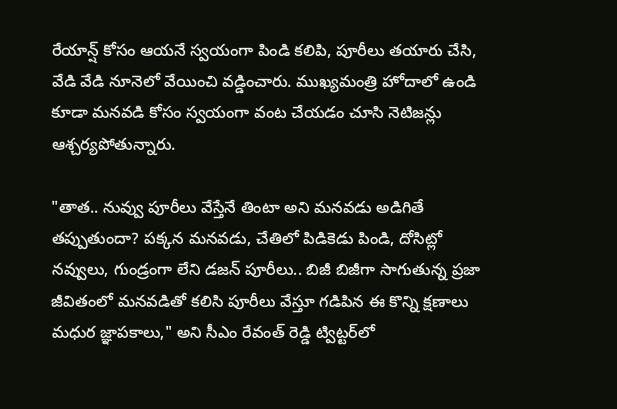రేయాన్ష్ కోసం ఆయనే స్వయంగా పిండి కలిపి, పూరీలు తయారు చేసి, వేడి వేడి నూనెలో వేయించి వడ్డించారు. ముఖ్యమంత్రి హోదాలో ఉండి కూడా మనవడి కోసం స్వయంగా వంట చేయడం చూసి నెటిజన్లు ఆశ్చర్యపోతున్నారు.

"తాత.. నువ్వు పూరీలు వేస్తేనే తింటా అని మనవడు అడిగితే తప్పుతుందా? పక్కన మనవడు, చేతిలో పిడికెడు పిండి, దోసిట్లో నవ్వులు, గుండ్రంగా లేని డజన్ పూరీలు.. బిజీ బిజీగా సాగుతున్న ప్రజా జీవితంలో మనవడితో కలిసి పూరీలు వేస్తూ గడిపిన ఈ కొన్ని క్షణాలు మధుర జ్ఞాపకాలు," అని సీఎం రేవంత్ రెడ్డి ట్విట్టర్‌లో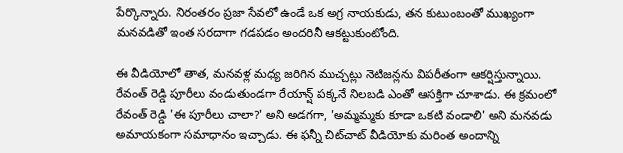పేర్కొన్నారు. నిరంతరం ప్రజా సేవలో ఉండే ఒక అగ్ర నాయకుడు, తన కుటుంబంతో ముఖ్యంగా మనవడితో ఇంత సరదాగా గడపడం అందరినీ ఆకట్టుకుంటోంది.

ఈ వీడియోలో తాత, మనవళ్ల మధ్య జరిగిన ముచ్చట్లు నెటిజన్లను విపరీతంగా ఆకర్షిస్తున్నాయి. రేవంత్ రెడ్డి పూరీలు వండుతుండగా రేయాన్ష్ పక్కనే నిలబడి ఎంతో ఆసక్తిగా చూశాడు. ఈ క్రమంలో రేవంత్ రెడ్డి 'ఈ పూరీలు చాలా?' అని అడగగా, 'అమ్మమ్మకు కూడా ఒకటి వండాలి' అని మనవడు అమాయకంగా సమాధానం ఇచ్చాడు. ఈ ఫన్నీ చిట్‌చాట్ వీడియోకు మరింత అందాన్ని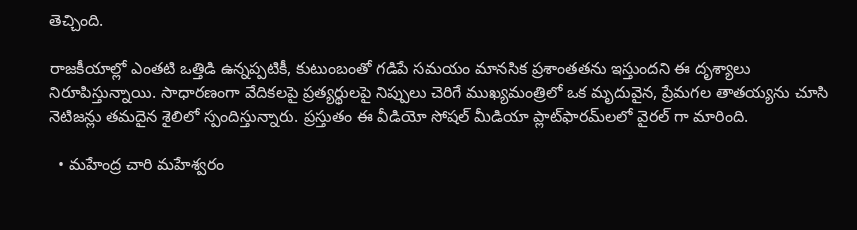తెచ్చింది.

రాజకీయాల్లో ఎంతటి ఒత్తిడి ఉన్నప్పటికీ, కుటుంబంతో గడిపే సమయం మానసిక ప్రశాంతతను ఇస్తుందని ఈ దృశ్యాలు నిరూపిస్తున్నాయి. సాధారణంగా వేదికలపై ప్రత్యర్థులపై నిప్పులు చెరిగే ముఖ్యమంత్రిలో ఒక మృదువైన, ప్రేమగల తాతయ్యను చూసి నెటిజన్లు తమదైన శైలిలో స్పందిస్తున్నారు. ప్రస్తుతం ఈ వీడియో సోషల్ మీడియా ప్లాట్‌ఫారమ్‌లలో వైరల్ గా మారింది.

  • మహేంద్ర చారి మహేశ్వరం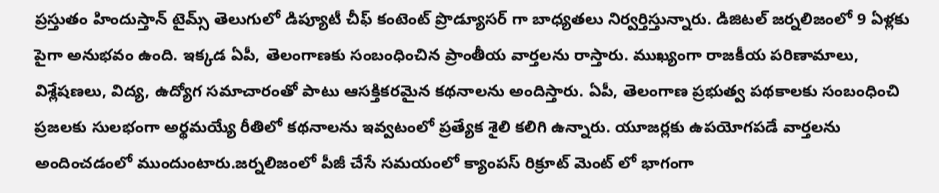ప్రస్తుతం హిందుస్తాన్ టైమ్స్ తెలుగులో డిప్యూటీ చీఫ్ కంటెంట్ ప్రొడ్యూసర్ గా బాధ్యతలు నిర్వర్తిస్తున్నారు. డిజిటల్ జర్నలిజంలో 9 ఏళ్లకు పైగా అనుభవం ఉంది. ఇక్కడ ఏపీ, తెలంగాణకు సంబంధించిన ప్రాంతీయ వార్తలను రాస్తారు. ముఖ్యంగా రాజకీయ పరిణామాలు, విశ్లేషణలు, విద్య, ఉద్యోగ సమాచారంతో పాటు ఆసక్తికరమైన కథనాలను అందిస్తారు. ఏపీ, తెలంగాణ ప్రభుత్వ పథకాలకు సంబంధించి ప్రజలకు సులభంగా అర్థమయ్యే రీతిలో కథనాలను ఇవ్వటంలో ప్రత్యేక శైలి కలిగి ఉన్నారు. యూజర్లకు ఉపయోగపడే వార్తలను అందించడంలో ముందుంటారు.జర్నలిజంలో పీజీ చేసే సమయంలో క్యాంపస్ రిక్రూట్ మెంట్ లో భాగంగా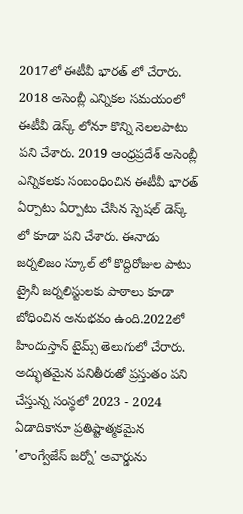2017లో ఈటీవీ భారత్ లో చేరారు. 2018 అసెంబ్లీ ఎన్నికల సమయంలో ఈటీవీ డెస్క్ లోనూ కొన్ని నెలలపాటు పని చేశారు. 2019 ఆంధ్రప్రదేశ్ అసెంబ్లీ ఎన్నికలకు సంబంధించిన ఈటీవీ భారత్ ఏర్పాటు ఏర్పాటు చేసిన స్పెషల్ డెస్క్ లో కూడా పని చేశారు. ఈనాడు జర్నలిజం స్కూల్ లో కొద్దిరోజుల పాటు ట్రైనీ జర్నలిస్టులకు పాఠాలు కూడా బోధించిన అనుభవం ఉంది.2022లో హిందుస్తాన్ టైమ్స్ తెలుగులో చేరారు. అద్భుతమైన పనితీరుతో ప్రస్తుతం పని చేస్తున్న సంస్థలో 2023 - 2024 ఏడాదికానూ ప్రతిష్టాత్మకమైన 'లాంగ్వేజేస్ జర్నో' అవార్డును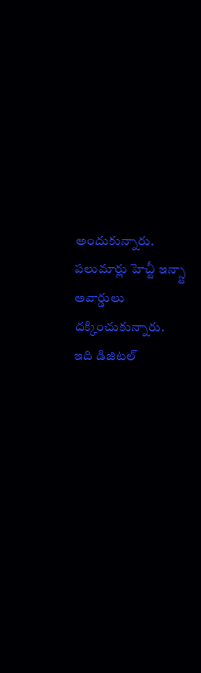అందుకున్నారు. పలుమార్లు హెచ్టీ ఇన్స్టా అవార్డులు దక్కించుకున్నారు. ఇది డిజిటల్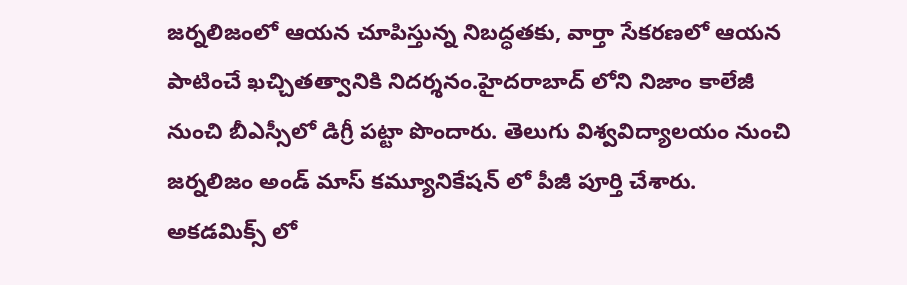జర్నలిజంలో ఆయన చూపిస్తున్న నిబద్ధతకు, వార్తా సేకరణలో ఆయన పాటించే ఖచ్చితత్వానికి నిదర్శనం.హైదరాబాద్ లోని నిజాం కాలేజీ నుంచి బీఎస్సీలో డిగ్రీ పట్టా పొందారు. తెలుగు విశ్వవిద్యాలయం నుంచి జర్నలిజం అండ్ మాస్ కమ్యూనికేషన్ లో పీజీ పూర్తి చేశారు. అకడమిక్స్ లో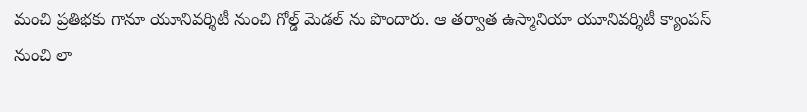మంచి ప్రతిభకు గానూ యూనివర్శిటీ నుంచి గోల్డ్ మెడల్ ను పొందారు. ఆ తర్వాత ఉస్మానియా యూనివర్శిటీ క్యాంపస్ నుంచి లా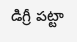డిగ్రీ పట్టా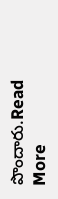పొందారు.Read More